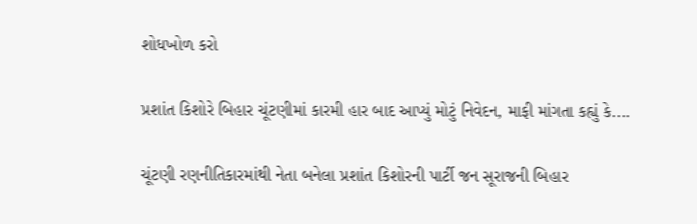શોધખોળ કરો

પ્રશાંત કિશોરે બિહાર ચૂંટણીમાં કારમી હાર બાદ આપ્યું મોટું નિવેદન, માફી માંગતા કહ્યું કે....

ચૂંટણી રણનીતિકારમાંથી નેતા બનેલા પ્રશાંત કિશોરની પાર્ટી જન સૂરાજની બિહાર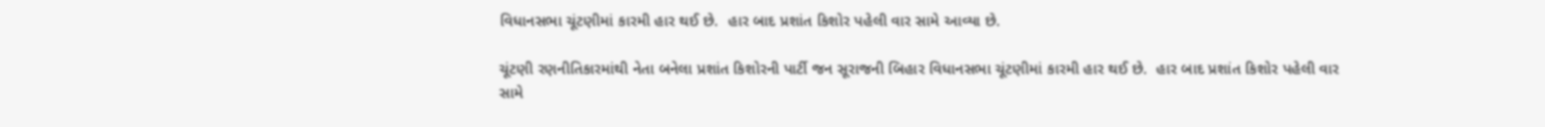વિધાનસભા ચૂંટણીમાં કારમી હાર થઈ છે.  હાર બાદ પ્રશાંત કિશોર પહેલી વાર સામે આવ્યા છે.

ચૂંટણી રણનીતિકારમાંથી નેતા બનેલા પ્રશાંત કિશોરની પાર્ટી જન સૂરાજની બિહાર વિધાનસભા ચૂંટણીમાં કારમી હાર થઈ છે.  હાર બાદ પ્રશાંત કિશોર પહેલી વાર સામે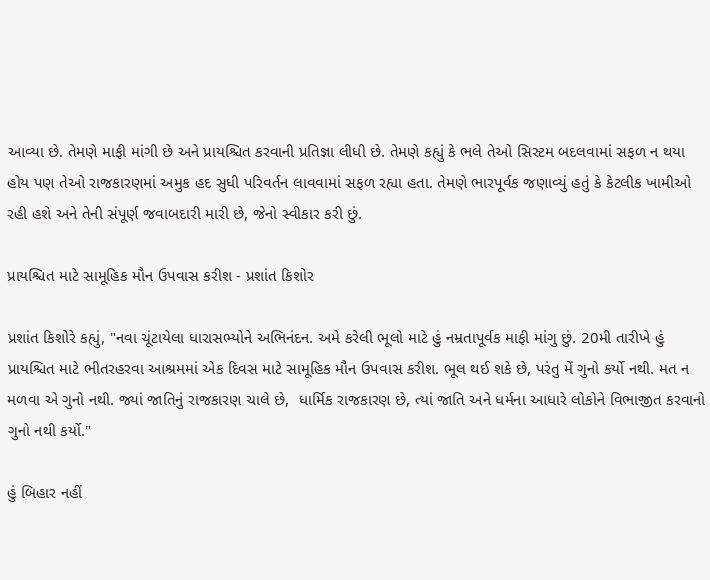આવ્યા છે. તેમણે માફી માંગી છે અને પ્રાયશ્ચિત કરવાની પ્રતિજ્ઞા લીધી છે. તેમણે કહ્યું કે ભલે તેઓ સિસ્ટમ બદલવામાં સફળ ન થયા હોય પણ તેઓ રાજકારણમાં અમુક હદ સુધી પરિવર્તન લાવવામાં સફળ રહ્યા હતા. તેમણે ભારપૂર્વક જણાવ્યું હતું કે કેટલીક ખામીઓ રહી હશે અને તેની સંપૂર્ણ જવાબદારી મારી છે, જેનો સ્વીકાર કરી છું.

પ્રાયશ્ચિત માટે સામૂહિક મૌન ઉપવાસ કરીશ - પ્રશાંત કિશોર

પ્રશાંત કિશોરે કહ્યું, "નવા ચૂંટાયેલા ધારાસભ્યોને અભિનંદન. અમે કરેલી ભૂલો માટે હું નમ્રતાપૂર્વક માફી માંગુ છું. 20મી તારીખે હું પ્રાયશ્ચિત માટે ભીતરહરવા આશ્રમમાં એક દિવસ માટે સામૂહિક મૌન ઉપવાસ કરીશ. ભૂલ થઈ શકે છે, પરંતુ મેં ગુનો કર્યો નથી. મત ન મળવા એ ગુનો નથી. જ્યાં જાતિનું રાજકારણ ચાલે છે,  ધાર્મિક રાજકારણ છે, ત્યાં જાતિ અને ધર્મના આધારે લોકોને વિભાજીત કરવાનો ગુનો નથી કર્યો."

હું બિહાર નહીં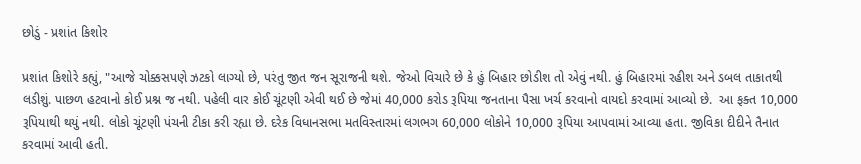છોડું - પ્રશાંત કિશોર

પ્રશાંત કિશોરે કહ્યું, "આજે ચોક્કસપણે ઝટકો લાગ્યો છે, પરંતુ જીત જન સૂરાજની થશે. જેઓ વિચારે છે કે હું બિહાર છોડીશ તો એવું નથી. હું બિહારમાં રહીશ અને ડબલ તાકાતથી લડીશું. પાછળ હટવાનો કોઈ પ્રશ્ન જ નથી. પહેલી વાર કોઈ ચૂંટણી એવી થઈ છે જેમાં 40,000 કરોડ રૂપિયા જનતાના પૈસા ખર્ચ કરવાનો વાયદો કરવામાં આવ્યો છે.  આ ફક્ત 10,000 રૂપિયાથી થયું નથી. લોકો ચૂંટણી પંચની ટીકા કરી રહ્યા છે. દરેક વિધાનસભા મતવિસ્તારમાં લગભગ 60,000 લોકોને 10,000 રૂપિયા આપવામાં આવ્યા હતા. જીવિકા દીદીને તૈનાત કરવામાં આવી હતી.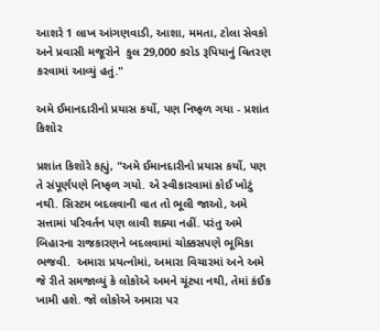આશરે 1 લાખ આંગણવાડી, આશા, મમતા, ટોલા સેવકો અને પ્રવાસી મજૂરોને  કુલ 29,000 કરોડ રૂપિયાનું વિતરણ કરવામાં આવ્યું હતું."

અમે ઈમાનદારીનો પ્રયાસ કર્યો, પણ નિષ્ફળ ગયા - પ્રશાંત કિશોર

પ્રશાંત કિશોરે કહ્યું, "અમે ઈમાનદારીનો પ્રયાસ કર્યો, પણ તે સંપૂર્ણપણે નિષ્ફળ ગયો. એ સ્વીકારવામાં કોઈ ખોટું નથી. સિસ્ટમ બદલવાની વાત તો ભૂલી જાઓ, અમે સત્તામાં પરિવર્તન પણ લાવી શક્યા નહીં. પરંતુ અમે બિહારના રાજકારણને બદલવામાં ચોક્કસપણે ભૂમિકા ભજવી.  અમારા પ્રયત્નોમાં, અમારા વિચારમાં અને અમે જે રીતે સમજાવ્યું કે લોકોએ અમને ચૂંટ્યા નથી, તેમાં કંઈક ખામી હશે. જો લોકોએ અમારા પર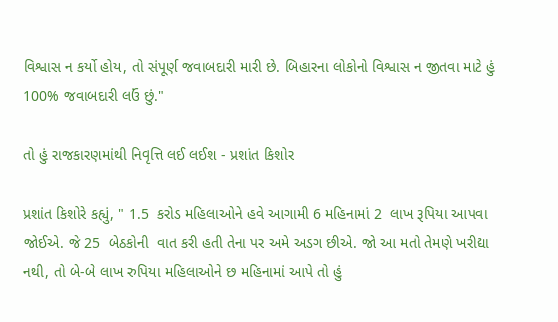વિશ્વાસ ન કર્યો હોય, તો સંપૂર્ણ જવાબદારી મારી છે. બિહારના લોકોનો વિશ્વાસ ન જીતવા માટે હું 100% જવાબદારી લઉં છું."

તો હું રાજકારણમાંથી નિવૃત્તિ લઈ લઈશ - પ્રશાંત કિશોર

પ્રશાંત કિશોરે કહ્યું, " 1.5  કરોડ મહિલાઓને હવે આગામી 6 મહિનામાં 2  લાખ રૂપિયા આપવા જોઈએ. જે 25  બેઠકોની  વાત કરી હતી તેના પર અમે અડગ છીએ. જો આ મતો તેમણે ખરીદ્યા નથી, તો બે-બે લાખ રુપિયા મહિલાઓને છ મહિનામાં આપે તો હું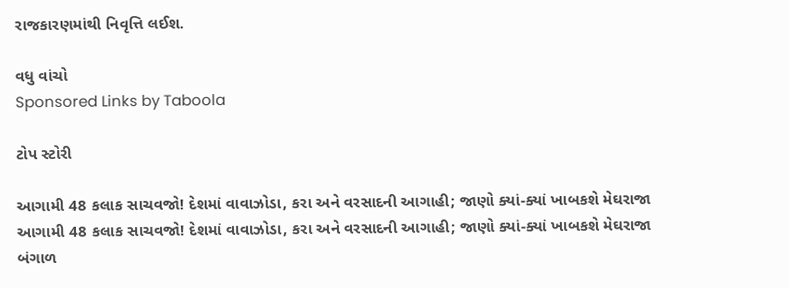રાજકારણમાંથી નિવૃત્તિ લઈશ.

વધુ વાંચો
Sponsored Links by Taboola

ટોપ સ્ટોરી

આગામી 48 કલાક સાચવજો! દેશમાં વાવાઝોડા, કરા અને વરસાદની આગાહી; જાણો ક્યાં-ક્યાં ખાબકશે મેઘરાજા
આગામી 48 કલાક સાચવજો! દેશમાં વાવાઝોડા, કરા અને વરસાદની આગાહી; જાણો ક્યાં-ક્યાં ખાબકશે મેઘરાજા
બંગાળ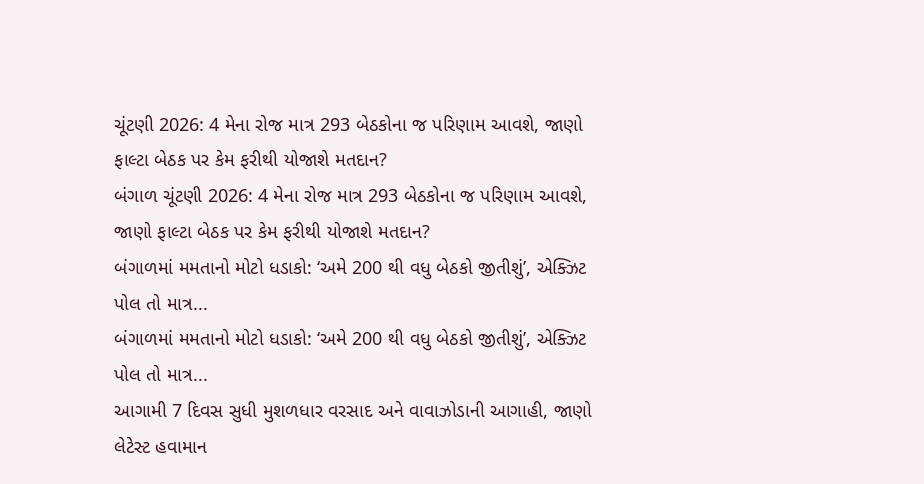ચૂંટણી 2026: 4 મેના રોજ માત્ર 293 બેઠકોના જ પરિણામ આવશે, જાણો ફાલ્ટા બેઠક પર કેમ ફરીથી યોજાશે મતદાન?
બંગાળ ચૂંટણી 2026: 4 મેના રોજ માત્ર 293 બેઠકોના જ પરિણામ આવશે, જાણો ફાલ્ટા બેઠક પર કેમ ફરીથી યોજાશે મતદાન?
બંગાળમાં મમતાનો મોટો ધડાકો: ‘અમે 200 થી વધુ બેઠકો જીતીશું’, એક્ઝિટ પોલ તો માત્ર...
બંગાળમાં મમતાનો મોટો ધડાકો: ‘અમે 200 થી વધુ બેઠકો જીતીશું’, એક્ઝિટ પોલ તો માત્ર...
આગામી 7 દિવસ સુધી મુશળધાર વરસાદ અને વાવાઝોડાની આગાહી, જાણો લેટેસ્ટ હવામાન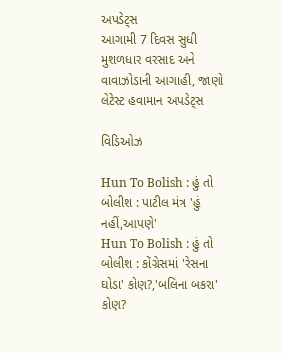અપડેટ્સ
આગામી 7 દિવસ સુધી મુશળધાર વરસાદ અને વાવાઝોડાની આગાહી, જાણો લેટેસ્ટ હવામાન અપડેટ્સ

વિડિઓઝ

Hun To Bolish : હું તો બોલીશ : પાટીલ મંત્ર 'હું નહીં,આપણે'
Hun To Bolish : હું તો બોલીશ : કોંગ્રેસમાં 'રેસના ઘોડા' કોણ?,'બલિના બકરા' કોણ?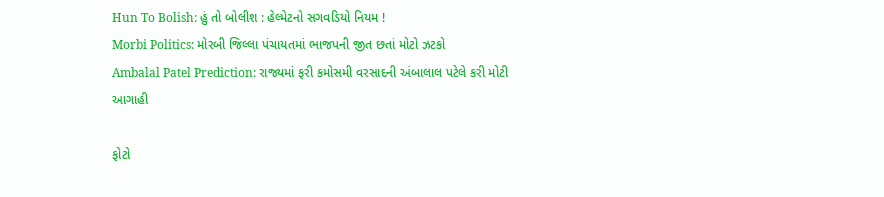Hun To Bolish: હું તો બોલીશ : હેલ્મેટનો સગવડિયો નિયમ !
Morbi Politics: મોરબી જિલ્લા પંચાયતમાં ભાજપની જીત છતાં મોટો ઝટકો
Ambalal Patel Prediction: રાજ્યમાં ફરી કમોસમી વરસાદની અંબાલાલ પટેલે કરી મોટી આગાહી

ફોટો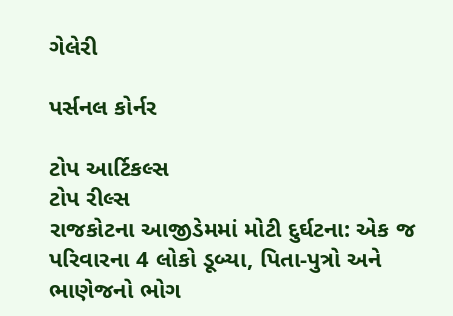ગેલેરી

પર્સનલ કોર્નર

ટોપ આર્ટિકલ્સ
ટોપ રીલ્સ
રાજકોટના આજીડેમમાં મોટી દુર્ઘટના: એક જ પરિવારના 4 લોકો ડૂબ્યા, પિતા-પુત્રો અને ભાણેજનો ભોગ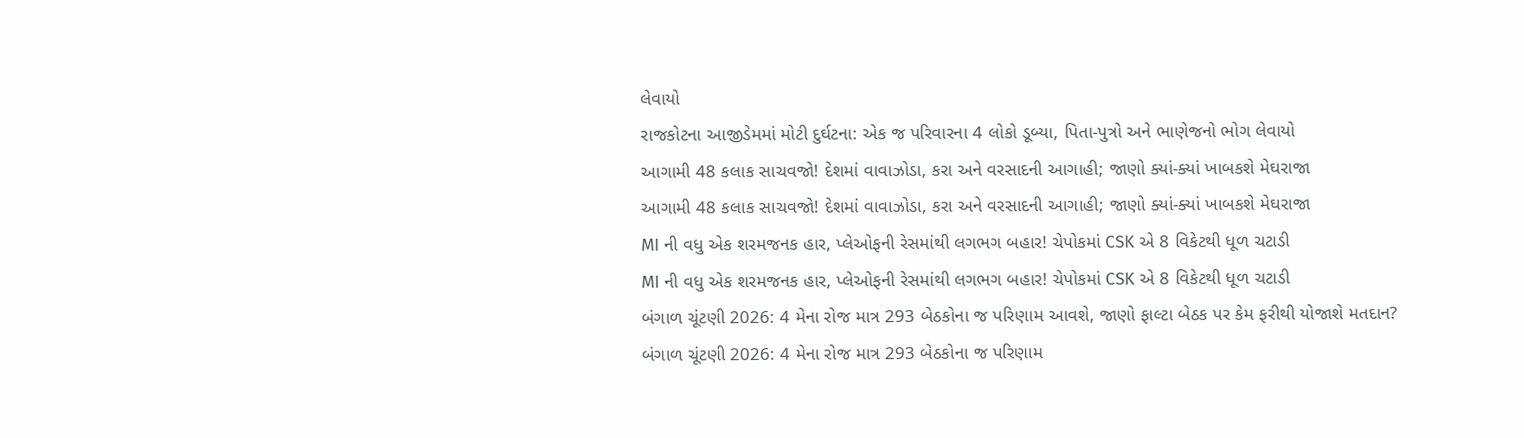લેવાયો
રાજકોટના આજીડેમમાં મોટી દુર્ઘટના: એક જ પરિવારના 4 લોકો ડૂબ્યા, પિતા-પુત્રો અને ભાણેજનો ભોગ લેવાયો
આગામી 48 કલાક સાચવજો! દેશમાં વાવાઝોડા, કરા અને વરસાદની આગાહી; જાણો ક્યાં-ક્યાં ખાબકશે મેઘરાજા
આગામી 48 કલાક સાચવજો! દેશમાં વાવાઝોડા, કરા અને વરસાદની આગાહી; જાણો ક્યાં-ક્યાં ખાબકશે મેઘરાજા
MI ની વધુ એક શરમજનક હાર, પ્લેઓફની રેસમાંથી લગભગ બહાર! ચેપોકમાં CSK એ 8 વિકેટથી ધૂળ ચટાડી
MI ની વધુ એક શરમજનક હાર, પ્લેઓફની રેસમાંથી લગભગ બહાર! ચેપોકમાં CSK એ 8 વિકેટથી ધૂળ ચટાડી
બંગાળ ચૂંટણી 2026: 4 મેના રોજ માત્ર 293 બેઠકોના જ પરિણામ આવશે, જાણો ફાલ્ટા બેઠક પર કેમ ફરીથી યોજાશે મતદાન?
બંગાળ ચૂંટણી 2026: 4 મેના રોજ માત્ર 293 બેઠકોના જ પરિણામ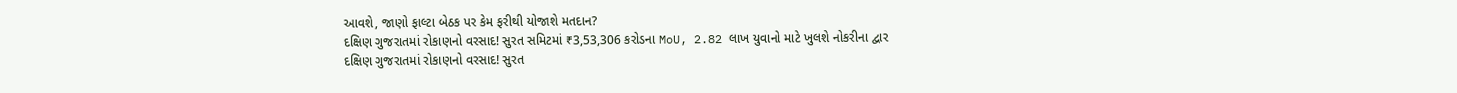આવશે, જાણો ફાલ્ટા બેઠક પર કેમ ફરીથી યોજાશે મતદાન?
દક્ષિણ ગુજરાતમાં રોકાણનો વરસાદ! સુરત સમિટમાં ₹3,53,306 કરોડના MoU, 2.82 લાખ યુવાનો માટે ખુલશે નોકરીના દ્વાર
દક્ષિણ ગુજરાતમાં રોકાણનો વરસાદ! સુરત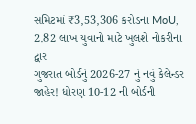સમિટમાં ₹3,53,306 કરોડના MoU, 2.82 લાખ યુવાનો માટે ખુલશે નોકરીના દ્વાર
ગુજરાત બોર્ડનું 2026-27 નું નવું કેલેન્ડર જાહેર! ધોરણ 10-12 ની બોર્ડની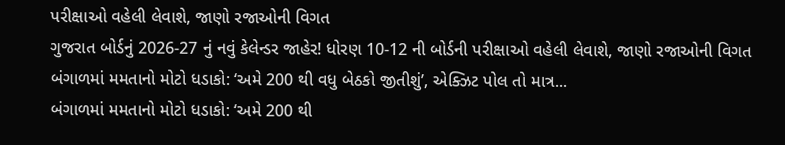પરીક્ષાઓ વહેલી લેવાશે, જાણો રજાઓની વિગત
ગુજરાત બોર્ડનું 2026-27 નું નવું કેલેન્ડર જાહેર! ધોરણ 10-12 ની બોર્ડની પરીક્ષાઓ વહેલી લેવાશે, જાણો રજાઓની વિગત
બંગાળમાં મમતાનો મોટો ધડાકો: ‘અમે 200 થી વધુ બેઠકો જીતીશું’, એક્ઝિટ પોલ તો માત્ર...
બંગાળમાં મમતાનો મોટો ધડાકો: ‘અમે 200 થી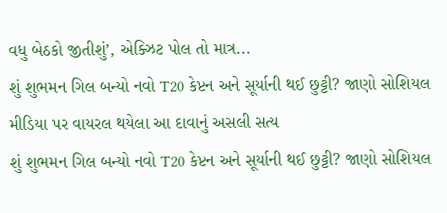વધુ બેઠકો જીતીશું’, એક્ઝિટ પોલ તો માત્ર...
શું શુભમન ગિલ બન્યો નવો T20 કેપ્ટન અને સૂર્યાની થઈ છુટ્ટી? જાણો સોશિયલ મીડિયા પર વાયરલ થયેલા આ દાવાનું અસલી સત્ય
શું શુભમન ગિલ બન્યો નવો T20 કેપ્ટન અને સૂર્યાની થઈ છુટ્ટી? જાણો સોશિયલ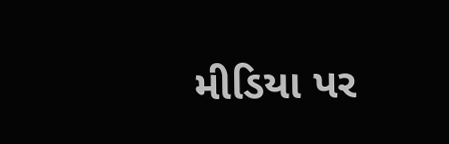મીડિયા પર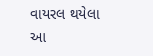વાયરલ થયેલા આ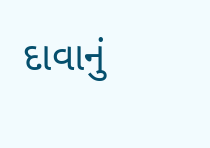દાવાનું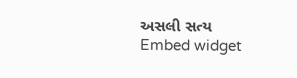અસલી સત્ય
Embed widget